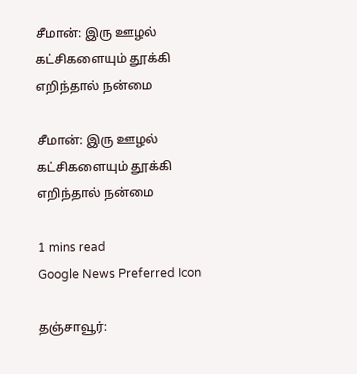சீமான்: இரு ஊழல் கட்சிகளையும் தூக்கி எறிந்தால் நன்மை

சீமான்: இரு ஊழல் கட்சிகளையும் தூக்கி எறிந்தால் நன்மை

1 mins read
Google News Preferred Icon

தஞ்சாவூர்: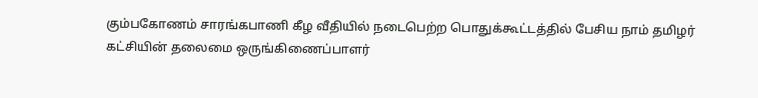கும்பகோணம் சாரங்கபாணி கீழ வீதியில் நடைபெற்ற பொதுக்கூட்டத்தில் பேசிய நாம் தமிழர் கட்சியின் தலைமை ஒருங்கிணைப்பாளர்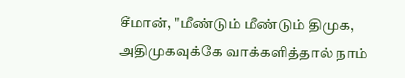சீமான், "மீண்டும் மீண்டும் திமுக, அதிமுகவுக்கே வாக்களித்தால் நாம்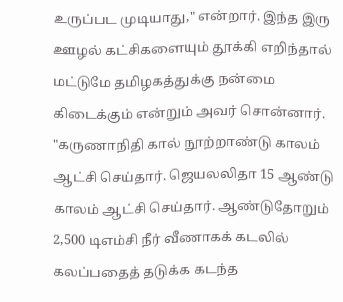உருப்பட முடியாது," என்றார். இந்த இரு ஊழல் கட்சிகளையும் தூக்கி எறிந்தால் மட்டுமே தமிழகத்துக்கு நன்மை கிடைக்கும் என்றும் அவர் சொன்னார். "கருணாநிதி கால் நூற்றாண்டு காலம் ஆட்சி செய்தார். ஜெயலலிதா 15 ஆண்டு காலம் ஆட்சி செய்தார். ஆண்டுதோறும் 2,500 டிஎம்சி நீர் வீணாகக் கடலில் கலப்பதைத் தடுக்க கடந்த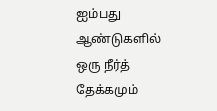ஐம்பது ஆண்டுகளில் ஒரு நீர்த் தேக்கமும்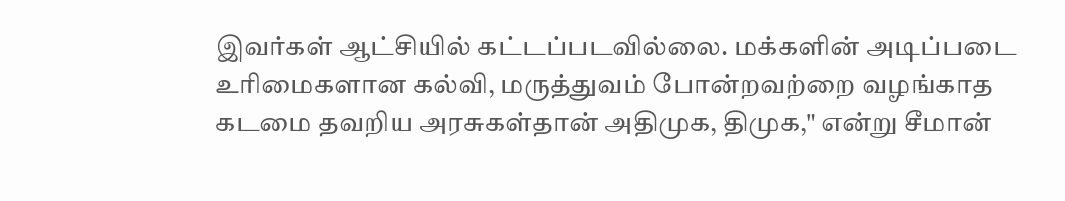இவர்கள் ஆட்சியில் கட்டப்படவில்லை. மக்களின் அடிப்படை உரிமைகளான கல்வி, மருத்துவம் போன்றவற்றை வழங்காத கடமை தவறிய அரசுகள்தான் அதிமுக, திமுக," என்று சீமான்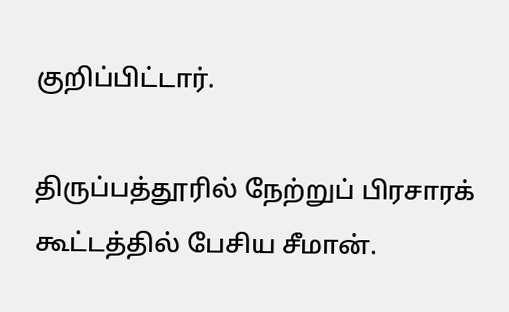குறிப்பிட்டார்.

திருப்பத்தூரில் நேற்றுப் பிரசாரக் கூட்டத்தில் பேசிய சீமான்.